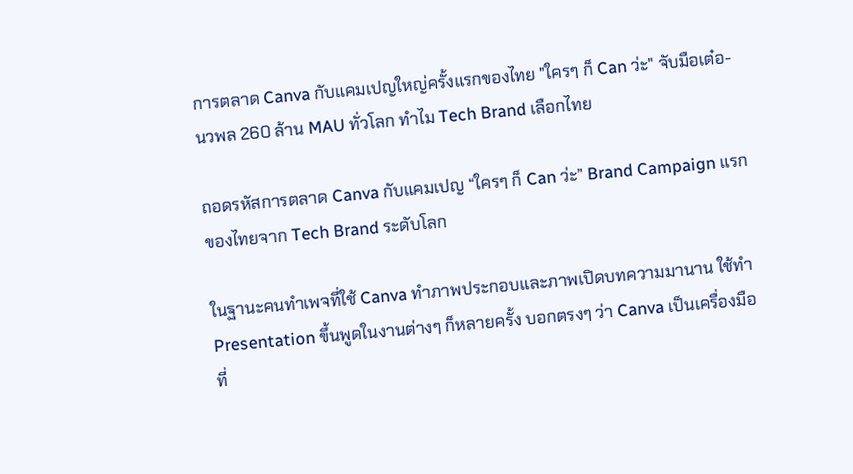การตลาด Canva กับแคมเปญใหญ่ครั้งแรกของไทย "ใครๆ ก็ Can ว่ะ" จับมือเต๋อ-นวพล 260 ล้าน MAU ทั่วโลก ทำไม Tech Brand เลือกไทย

ถอดรหัสการตลาด Canva กับแคมเปญ “ใครๆ ก็ Can ว่ะ” Brand Campaign แรกของไทยจาก Tech Brand ระดับโลก

ในฐานะคนทำเพจที่ใช้ Canva ทำภาพประกอบและภาพเปิดบทความมานาน ใช้ทำ Presentation ขึ้นพูดในงานต่างๆ ก็หลายครั้ง บอกตรงๆ ว่า Canva เป็นเครื่องมือที่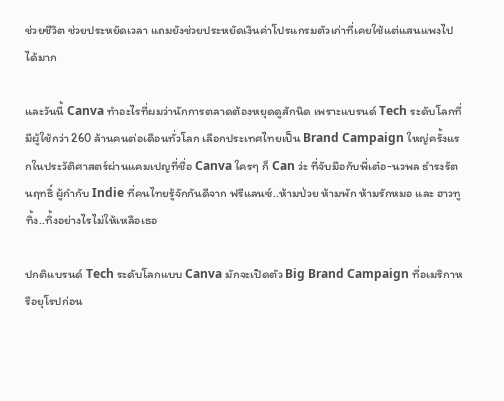ช่วยชีวิต ช่วยประหยัดเวลา แถมยังช่วยประหยัดเงินค่าโปรแกรมตัวเก่าที่เคยใช้แต่แสนแพงไปได้มาก

และวันนี้ Canva ทำอะไรที่ผมว่านักการตลาดต้องหยุดดูสักนิด เพราะแบรนด์ Tech ระดับโลกที่มีผู้ใช้กว่า 260 ล้านคนต่อเดือนทั่วโลก เลือกประเทศไทยเป็น Brand Campaign ใหญ่ครั้งแรกในประวัติศาสตร์ผ่านแคมเปญที่ชื่อ Canva ใครๆ ก็ Can ว่ะ ที่จับมือกับพี่เต๋อ-นวพล ธำรงรัตนฤทธิ์ ผู้กำกับ Indie ที่คนไทยรู้จักกันดีจาก ฟรีแลนซ์..ห้ามป่วย ห้ามพัก ห้ามรักหมอ และ ฮาวทูทิ้ง..ทิ้งอย่างไรไม่ให้เหลือเธอ

ปกติแบรนด์ Tech ระดับโลกแบบ Canva มักจะเปิดตัว Big Brand Campaign ที่อเมริกาหรือยุโรปก่อน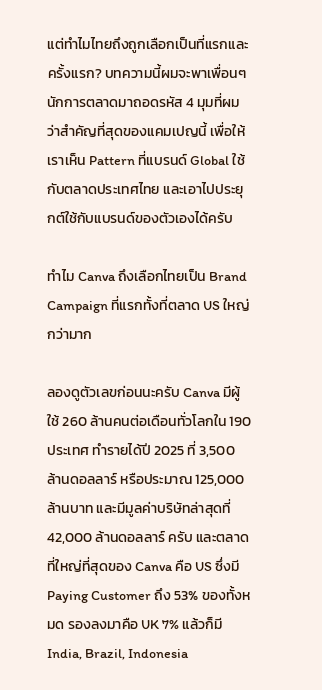แต่ทำไมไทยถึงถูกเลือกเป็นที่แรกและครั้งแรก? บทความนี้ผมจะพาเพื่อนๆ นักการตลาดมาถอดรหัส 4 มุมที่ผมว่าสำคัญที่สุดของแคมเปญนี้ เพื่อให้เราเห็น Pattern ที่แบรนด์ Global ใช้กับตลาดประเทศไทย และเอาไปประยุกต์ใช้กับแบรนด์ของตัวเองได้ครับ

ทำไม Canva ถึงเลือกไทยเป็น Brand Campaign ที่แรกทั้งที่ตลาด US ใหญ่กว่ามาก

ลองดูตัวเลขก่อนนะครับ Canva มีผู้ใช้ 260 ล้านคนต่อเดือนทั่วโลกใน 190 ประเทศ ทำรายได้ปี 2025 ที่ 3,500 ล้านดอลลาร์ หรือประมาณ 125,000 ล้านบาท และมีมูลค่าบริษัทล่าสุดที่ 42,000 ล้านดอลลาร์ ครับ และตลาดที่ใหญ่ที่สุดของ Canva คือ US ซึ่งมี Paying Customer ถึง 53% ของทั้งหมด รองลงมาคือ UK 7% แล้วก็มี India, Brazil, Indonesia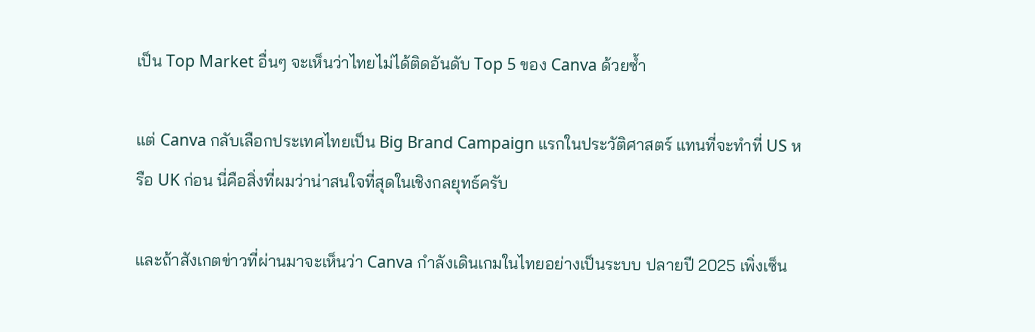เป็น Top Market อื่นๆ จะเห็นว่าไทยไม่ได้ติดอันดับ Top 5 ของ Canva ด้วยซ้ำ

แต่ Canva กลับเลือกประเทศไทยเป็น Big Brand Campaign แรกในประวัติศาสตร์ แทนที่จะทำที่ US หรือ UK ก่อน นี่คือสิ่งที่ผมว่าน่าสนใจที่สุดในเชิงกลยุทธ์ครับ

และถ้าสังเกตข่าวที่ผ่านมาจะเห็นว่า Canva กำลังเดินเกมในไทยอย่างเป็นระบบ ปลายปี 2025 เพิ่งเซ็น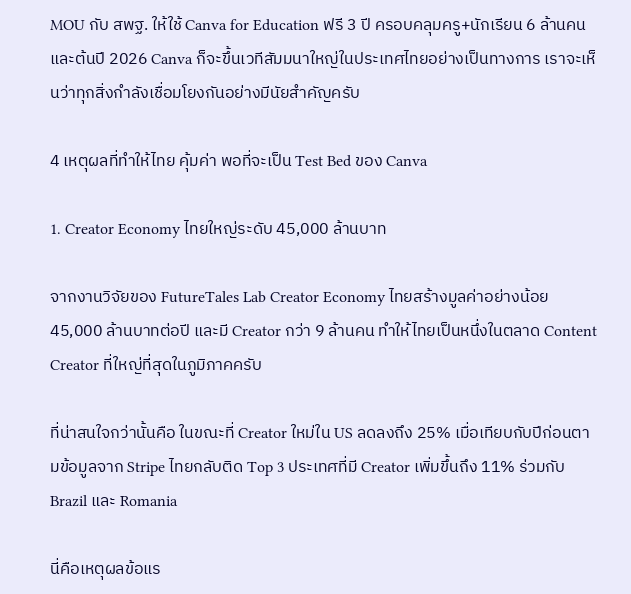MOU กับ สพฐ. ให้ใช้ Canva for Education ฟรี 3 ปี ครอบคลุมครู+นักเรียน 6 ล้านคน และต้นปี 2026 Canva ก็จะขึ้นเวทีสัมมนาใหญ่ในประเทศไทยอย่างเป็นทางการ เราจะเห็นว่าทุกสิ่งกำลังเชื่อมโยงกันอย่างมีนัยสำคัญครับ

4 เหตุผลที่ทำให้ไทย คุ้มค่า พอที่จะเป็น Test Bed ของ Canva

1. Creator Economy ไทยใหญ่ระดับ 45,000 ล้านบาท

จากงานวิจัยของ FutureTales Lab Creator Economy ไทยสร้างมูลค่าอย่างน้อย 45,000 ล้านบาทต่อปี และมี Creator กว่า 9 ล้านคน ทำให้ไทยเป็นหนึ่งในตลาด Content Creator ที่ใหญ่ที่สุดในภูมิภาคครับ

ที่น่าสนใจกว่านั้นคือ ในขณะที่ Creator ใหม่ใน US ลดลงถึง 25% เมื่อเทียบกับปีก่อนตามข้อมูลจาก Stripe ไทยกลับติด Top 3 ประเทศที่มี Creator เพิ่มขึ้นถึง 11% ร่วมกับ Brazil และ Romania

นี่คือเหตุผลข้อแร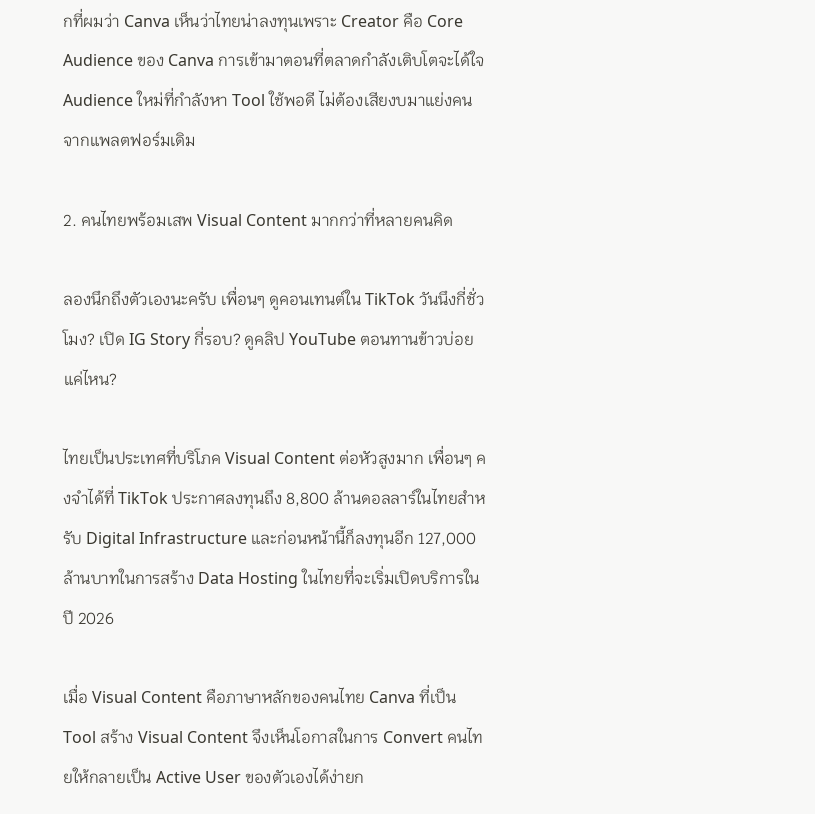กที่ผมว่า Canva เห็นว่าไทยน่าลงทุนเพราะ Creator คือ Core Audience ของ Canva การเข้ามาตอนที่ตลาดกำลังเติบโตจะได้ใจ Audience ใหม่ที่กำลังหา Tool ใช้พอดี ไม่ต้องเสียงบมาแย่งคนจากแพลตฟอร์มเดิม

2. คนไทยพร้อมเสพ Visual Content มากกว่าที่หลายคนคิด

ลองนึกถึงตัวเองนะครับ เพื่อนๆ ดูคอนเทนต์ใน TikTok วันนึงกี่ชั่วโมง? เปิด IG Story กี่รอบ? ดูคลิป YouTube ตอนทานข้าวบ่อยแค่ไหน?

ไทยเป็นประเทศที่บริโภค Visual Content ต่อหัวสูงมาก เพื่อนๆ คงจำได้ที่ TikTok ประกาศลงทุนถึง 8,800 ล้านดอลลาร์ในไทยสำหรับ Digital Infrastructure และก่อนหน้านี้ก็ลงทุนอีก 127,000 ล้านบาทในการสร้าง Data Hosting ในไทยที่จะเริ่มเปิดบริการในปี 2026

เมื่อ Visual Content คือภาษาหลักของคนไทย Canva ที่เป็น Tool สร้าง Visual Content จึงเห็นโอกาสในการ Convert คนไทยให้กลายเป็น Active User ของตัวเองได้ง่ายก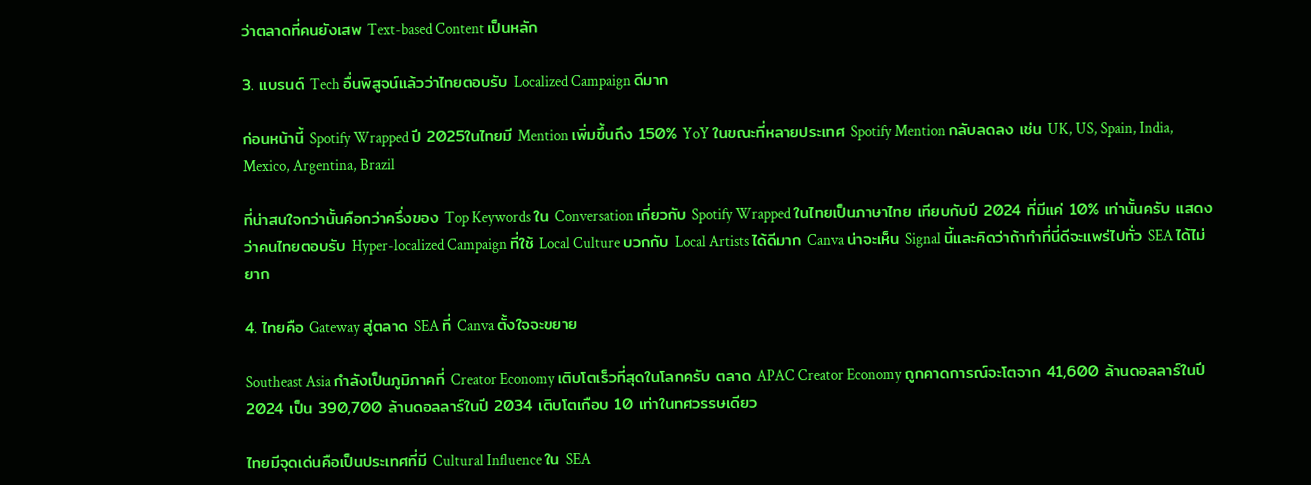ว่าตลาดที่คนยังเสพ Text-based Content เป็นหลัก

3. แบรนด์ Tech อื่นพิสูจน์แล้วว่าไทยตอบรับ Localized Campaign ดีมาก

ก่อนหน้านี้ Spotify Wrapped ปี 2025ในไทยมี Mention เพิ่มขึ้นถึง 150% YoY ในขณะที่หลายประเทศ Spotify Mention กลับลดลง เช่น UK, US, Spain, India, Mexico, Argentina, Brazil

ที่น่าสนใจกว่านั้นคือกว่าครึ่งของ Top Keywords ใน Conversation เกี่ยวกับ Spotify Wrapped ในไทยเป็นภาษาไทย เทียบกับปี 2024 ที่มีแค่ 10% เท่านั้นครับ แสดงว่าคนไทยตอบรับ Hyper-localized Campaign ที่ใช้ Local Culture บวกกับ Local Artists ได้ดีมาก Canva น่าจะเห็น Signal นี้และคิดว่าถ้าทำที่นี่ดีจะแพร่ไปทั่ว SEA ได้ไม่ยาก

4. ไทยคือ Gateway สู่ตลาด SEA ที่ Canva ตั้งใจจะขยาย

Southeast Asia กำลังเป็นภูมิภาคที่ Creator Economy เติบโตเร็วที่สุดในโลกครับ ตลาด APAC Creator Economy ถูกคาดการณ์จะโตจาก 41,600 ล้านดอลลาร์ในปี 2024 เป็น 390,700 ล้านดอลลาร์ในปี 2034 เติบโตเกือบ 10 เท่าในทศวรรษเดียว

ไทยมีจุดเด่นคือเป็นประเทศที่มี Cultural Influence ใน SEA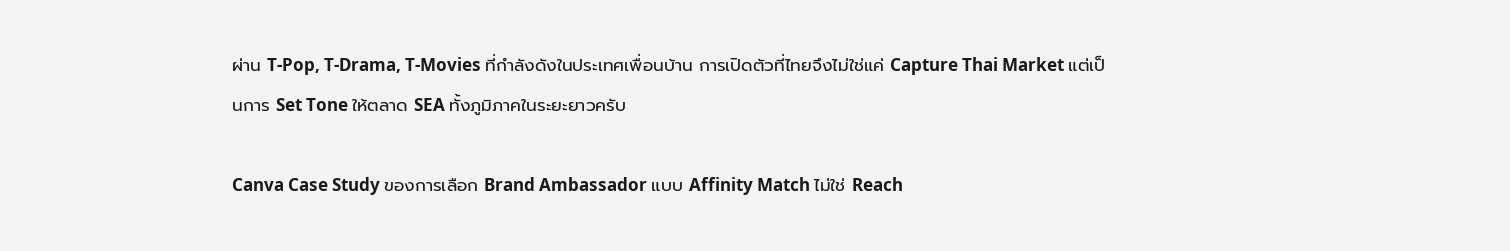ผ่าน T-Pop, T-Drama, T-Movies ที่กำลังดังในประเทศเพื่อนบ้าน การเปิดตัวที่ไทยจึงไม่ใช่แค่ Capture Thai Market แต่เป็นการ Set Tone ให้ตลาด SEA ทั้งภูมิภาคในระยะยาวครับ

Canva Case Study ของการเลือก Brand Ambassador แบบ Affinity Match ไม่ใช่ Reach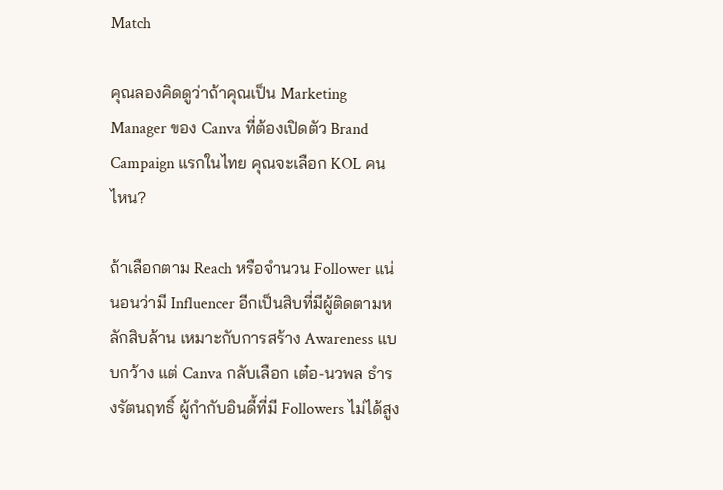Match

คุณลองคิดดูว่าถ้าคุณเป็น Marketing Manager ของ Canva ที่ต้องเปิดตัว Brand Campaign แรกในไทย คุณจะเลือก KOL คนไหน?

ถ้าเลือกตาม Reach หรือจำนวน Follower แน่นอนว่ามี Influencer อีกเป็นสิบที่มีผู้ติดตามหลักสิบล้าน เหมาะกับการสร้าง Awareness แบบกว้าง แต่ Canva กลับเลือก เต๋อ-นวพล ธำรงรัตนฤทธิ์ ผู้กำกับอินดี้ที่มี Followers ไม่ได้สูง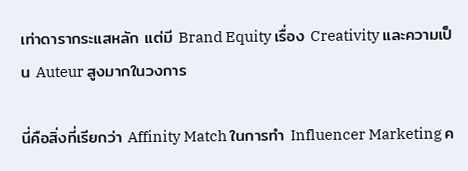เท่าดารากระแสหลัก แต่มี Brand Equity เรื่อง Creativity และความเป็น Auteur สูงมากในวงการ

นี่คือสิ่งที่เรียกว่า Affinity Match ในการทำ Influencer Marketing ค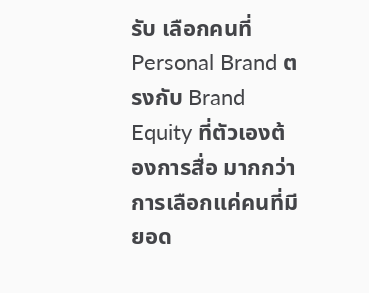รับ เลือกคนที่ Personal Brand ตรงกับ Brand Equity ที่ตัวเองต้องการสื่อ มากกว่าการเลือกแค่คนที่มียอด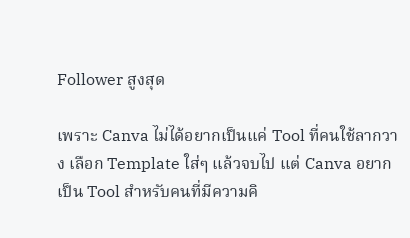Follower สูงสุด

เพราะ Canva ไม่ได้อยากเป็นแค่ Tool ที่คนใช้ลากวาง เลือก Template ใส่ๆ แล้วจบไป แต่ Canva อยากเป็น Tool สำหรับคนที่มีความคิ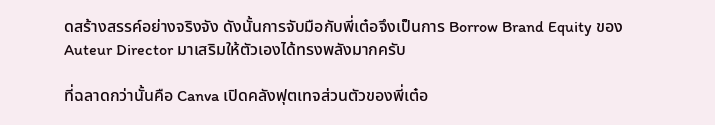ดสร้างสรรค์อย่างจริงจัง ดังนั้นการจับมือกับพี่เต๋อจึงเป็นการ Borrow Brand Equity ของ Auteur Director มาเสริมให้ตัวเองได้ทรงพลังมากครับ

ที่ฉลาดกว่านั้นคือ Canva เปิดคลังฟุตเทจส่วนตัวของพี่เต๋อ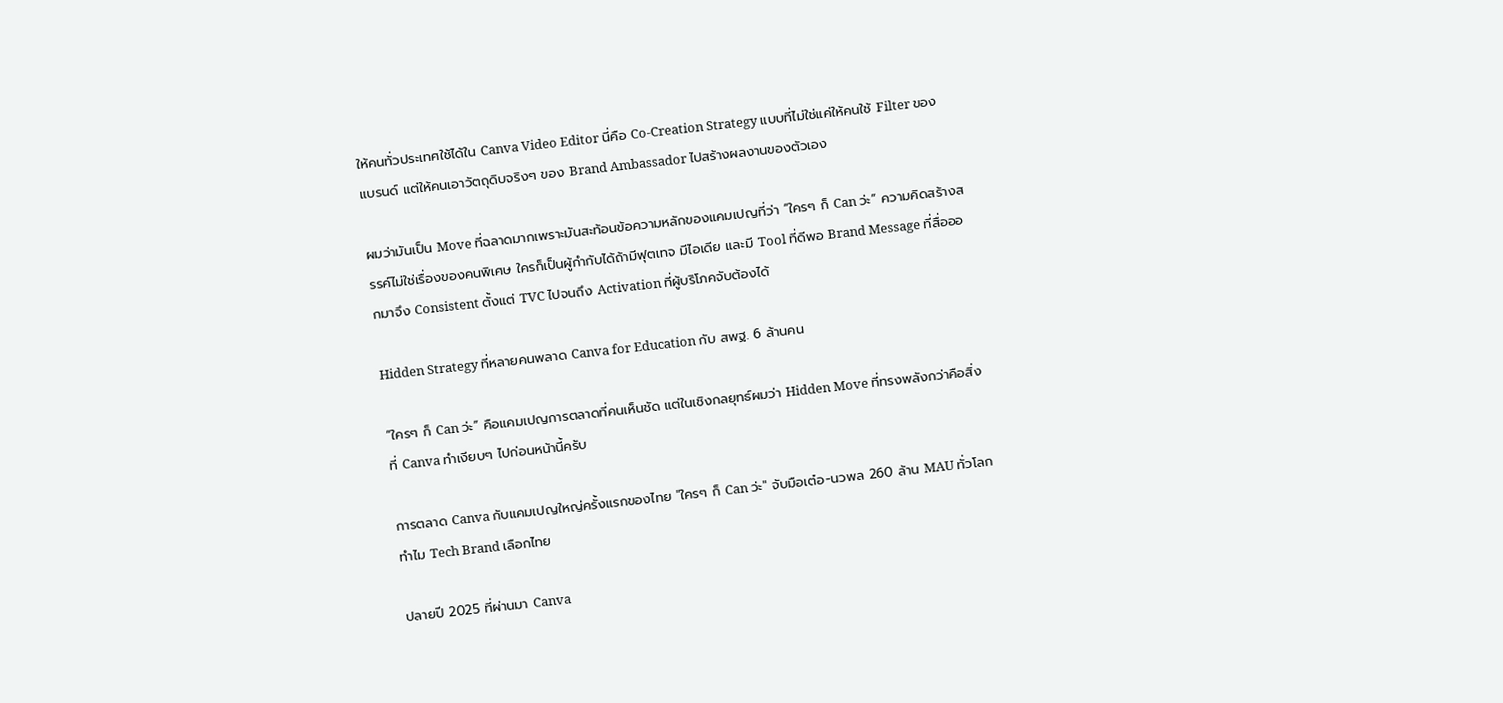ให้คนทั่วประเทศใช้ได้ใน Canva Video Editor นี่คือ Co-Creation Strategy แบบที่ไม่ใช่แค่ให้คนใช้ Filter ของแบรนด์ แต่ให้คนเอาวัตถุดิบจริงๆ ของ Brand Ambassador ไปสร้างผลงานของตัวเอง

ผมว่ามันเป็น Move ที่ฉลาดมากเพราะมันสะท้อนข้อความหลักของแคมเปญที่ว่า “ใครๆ ก็ Can ว่ะ” ความคิดสร้างสรรค์ไม่ใช่เรื่องของคนพิเศษ ใครก็เป็นผู้กำกับได้ถ้ามีฟุตเทจ มีไอเดีย และมี Tool ที่ดีพอ Brand Message ที่สื่อออกมาจึง Consistent ตั้งแต่ TVC ไปจนถึง Activation ที่ผู้บริโภคจับต้องได้

Hidden Strategy ที่หลายคนพลาด Canva for Education กับ สพฐ. 6 ล้านคน

“ใครๆ ก็ Can ว่ะ” คือแคมเปญการตลาดที่คนเห็นชัด แต่ในเชิงกลยุทธ์ผมว่า Hidden Move ที่ทรงพลังกว่าคือสิ่งที่ Canva ทำเงียบๆ ไปก่อนหน้านี้ครับ

การตลาด Canva กับแคมเปญใหญ่ครั้งแรกของไทย "ใครๆ ก็ Can ว่ะ" จับมือเต๋อ-นวพล 260 ล้าน MAU ทั่วโลก ทำไม Tech Brand เลือกไทย

ปลายปี 2025 ที่ผ่านมา Canva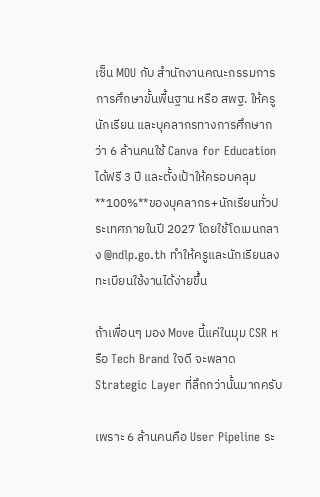เซ็น MOU กับ สำนักงานคณะกรรมการการศึกษาขั้นพื้นฐาน หรือ สพฐ. ให้ครู นักเรียน และบุคลากรทางการศึกษากว่า 6 ล้านคนใช้ Canva for Education ได้ฟรี 3 ปี และตั้งเป้าให้ครอบคลุม **100%**ของบุคลากร+นักเรียนทั่วประเทศภายในปี 2027 โดยใช้โดเมนกลาง @ndlp.go.th ทำให้ครูและนักเรียนลงทะเบียนใช้งานได้ง่ายขึ้น

ถ้าเพื่อนๆ มอง Move นี้แค่ในมุม CSR หรือ Tech Brand ใจดี จะพลาด Strategic Layer ที่ลึกกว่านั้นมากครับ

เพราะ 6 ล้านคนคือ User Pipeline ระ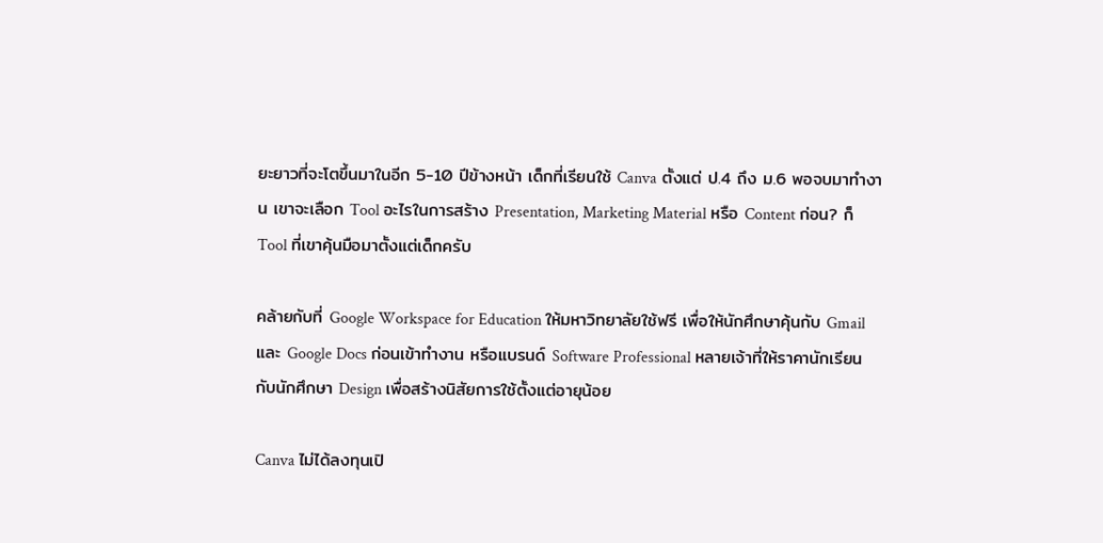ยะยาวที่จะโตขึ้นมาในอีก 5-10 ปีข้างหน้า เด็กที่เรียนใช้ Canva ตั้งแต่ ป.4 ถึง ม.6 พอจบมาทำงาน เขาจะเลือก Tool อะไรในการสร้าง Presentation, Marketing Material หรือ Content ก่อน? ก็ Tool ที่เขาคุ้นมือมาตั้งแต่เด็กครับ

คล้ายกับที่ Google Workspace for Education ให้มหาวิทยาลัยใช้ฟรี เพื่อให้นักศึกษาคุ้นกับ Gmail และ Google Docs ก่อนเข้าทำงาน หรือแบรนด์ Software Professional หลายเจ้าที่ให้ราคานักเรียนกับนักศึกษา Design เพื่อสร้างนิสัยการใช้ตั้งแต่อายุน้อย

Canva ไม่ได้ลงทุนเปิ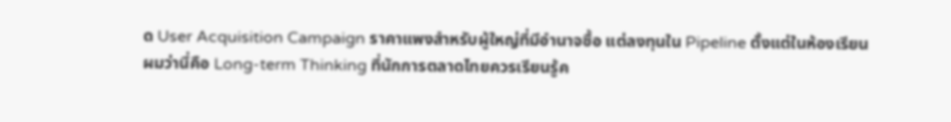ด User Acquisition Campaign ราคาแพงสำหรับผู้ใหญ่ที่มีอำนาจซื้อ แต่ลงทุนใน Pipeline ตั้งแต่ในห้องเรียน ผมว่านี่คือ Long-term Thinking ที่นักการตลาดไทยควรเรียนรู้ค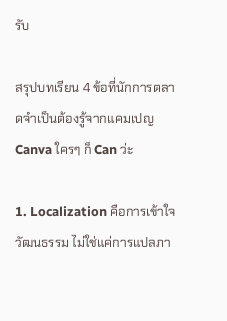รับ

สรุปบทเรียน 4 ข้อที่นักการตลาดจำเป็นต้องรู้จากแคมเปญ Canva ใครๆ ก็ Can ว่ะ

1. Localization คือการเข้าใจวัฒนธรรม ไม่ใช่แค่การแปลภา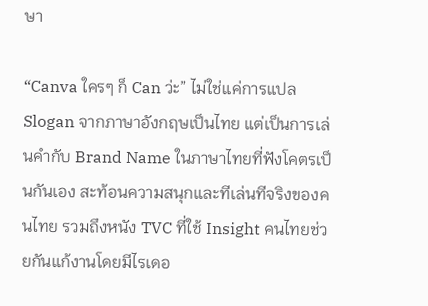ษา

“Canva ใครๆ ก็ Can ว่ะ” ไม่ใช่แค่การแปล Slogan จากภาษาอังกฤษเป็นไทย แต่เป็นการเล่นคำกับ Brand Name ในภาษาไทยที่ฟังโคตรเป็นกันเอง สะท้อนความสนุกและทีเล่นทีจริงของคนไทย รวมถึงหนัง TVC ที่ใช้ Insight คนไทยช่วยกันแก้งานโดยมีไรเดอ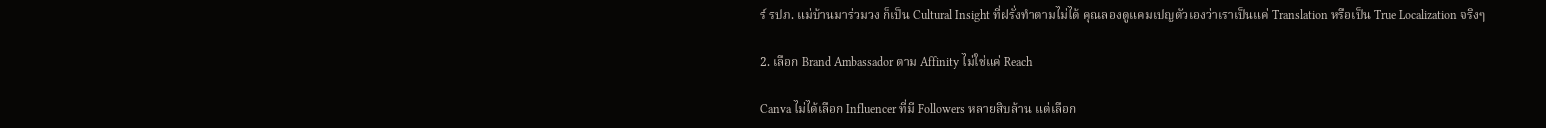ร์ รปภ. แม่บ้านมาร่วมวง ก็เป็น Cultural Insight ที่ฝรั่งทำตามไม่ได้ คุณลองดูแคมเปญตัวเองว่าเราเป็นแค่ Translation หรือเป็น True Localization จริงๆ

2. เลือก Brand Ambassador ตาม Affinity ไม่ใช่แค่ Reach

Canva ไม่ได้เลือก Influencer ที่มี Followers หลายสิบล้าน แต่เลือก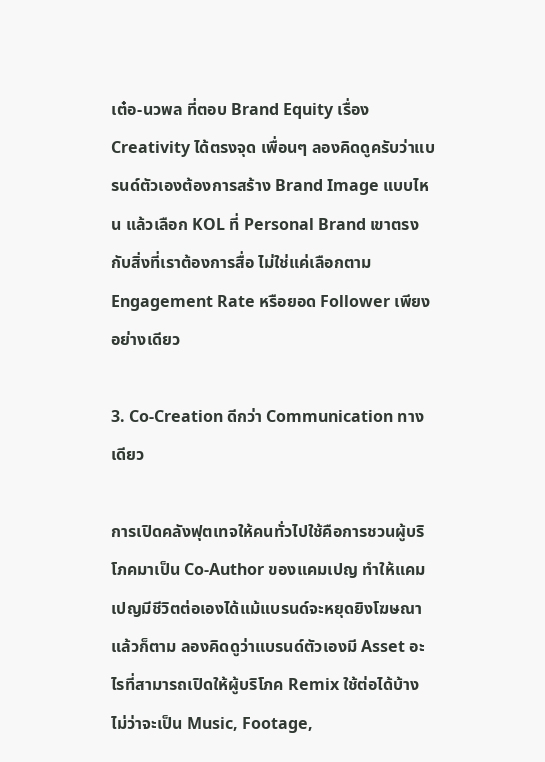เต๋อ-นวพล ที่ตอบ Brand Equity เรื่อง Creativity ได้ตรงจุด เพื่อนๆ ลองคิดดูครับว่าแบรนด์ตัวเองต้องการสร้าง Brand Image แบบไหน แล้วเลือก KOL ที่ Personal Brand เขาตรงกับสิ่งที่เราต้องการสื่อ ไม่ใช่แค่เลือกตาม Engagement Rate หรือยอด Follower เพียงอย่างเดียว

3. Co-Creation ดีกว่า Communication ทางเดียว

การเปิดคลังฟุตเทจให้คนทั่วไปใช้คือการชวนผู้บริโภคมาเป็น Co-Author ของแคมเปญ ทำให้แคมเปญมีชีวิตต่อเองได้แม้แบรนด์จะหยุดยิงโฆษณาแล้วก็ตาม ลองคิดดูว่าแบรนด์ตัวเองมี Asset อะไรที่สามารถเปิดให้ผู้บริโภค Remix ใช้ต่อได้บ้าง ไม่ว่าจะเป็น Music, Footage,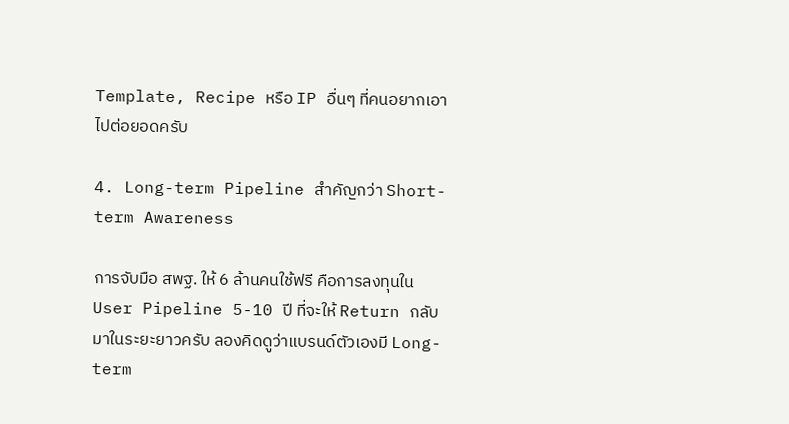Template, Recipe หรือ IP อื่นๆ ที่คนอยากเอาไปต่อยอดครับ

4. Long-term Pipeline สำคัญกว่า Short-term Awareness

การจับมือ สพฐ. ให้ 6 ล้านคนใช้ฟรี คือการลงทุนใน User Pipeline 5-10 ปี ที่จะให้ Return กลับมาในระยะยาวครับ ลองคิดดูว่าแบรนด์ตัวเองมี Long-term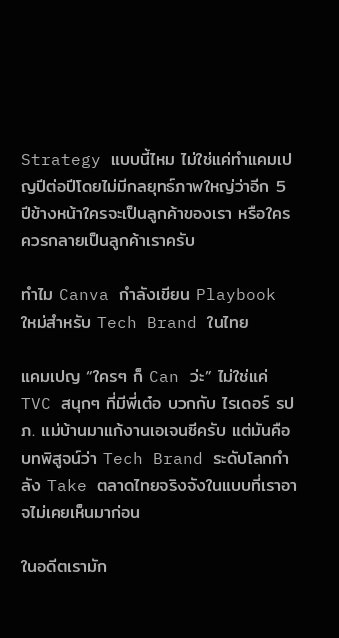Strategy แบบนี้ไหม ไม่ใช่แค่ทำแคมเปญปีต่อปีโดยไม่มีกลยุทธ์ภาพใหญ่ว่าอีก 5 ปีข้างหน้าใครจะเป็นลูกค้าของเรา หรือใครควรกลายเป็นลูกค้าเราครับ

ทำไม Canva กำลังเขียน Playbook ใหม่สำหรับ Tech Brand ในไทย

แคมเปญ “ใครๆ ก็ Can ว่ะ” ไม่ใช่แค่ TVC สนุกๆ ที่มีพี่เต๋อ บวกกับ ไรเดอร์ รปภ. แม่บ้านมาแก้งานเอเจนซีครับ แต่มันคือบทพิสูจน์ว่า Tech Brand ระดับโลกกำลัง Take ตลาดไทยจริงจังในแบบที่เราอาจไม่เคยเห็นมาก่อน

ในอดีตเรามัก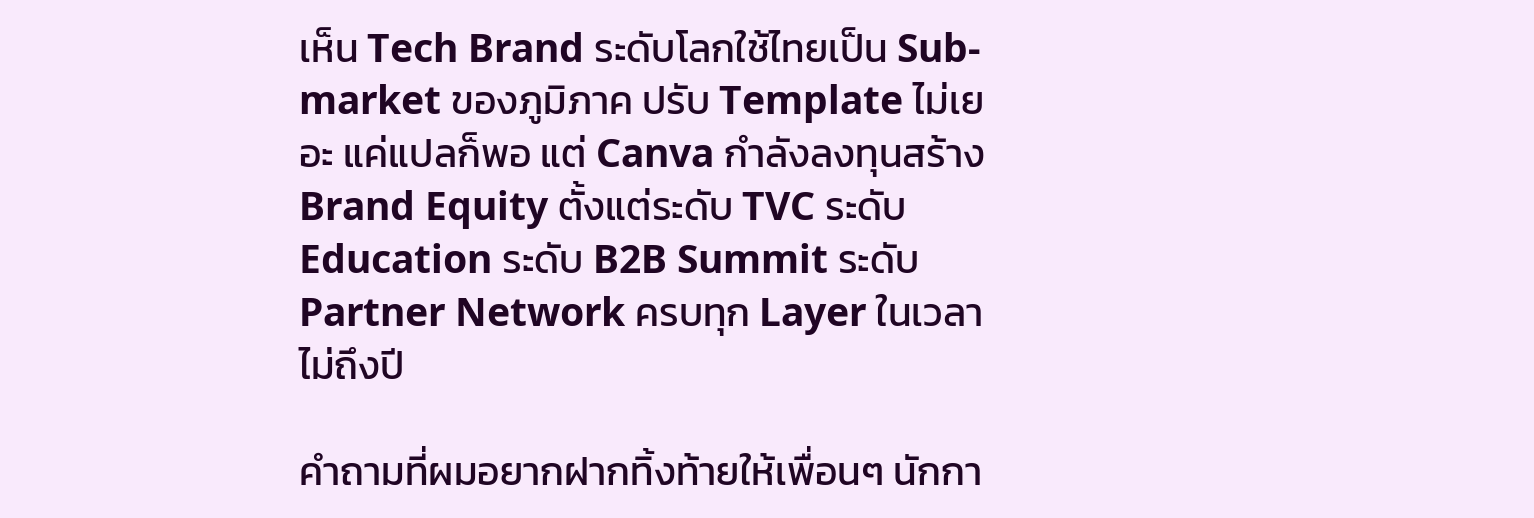เห็น Tech Brand ระดับโลกใช้ไทยเป็น Sub-market ของภูมิภาค ปรับ Template ไม่เยอะ แค่แปลก็พอ แต่ Canva กำลังลงทุนสร้าง Brand Equity ตั้งแต่ระดับ TVC ระดับ Education ระดับ B2B Summit ระดับ Partner Network ครบทุก Layer ในเวลาไม่ถึงปี

คำถามที่ผมอยากฝากทิ้งท้ายให้เพื่อนๆ นักกา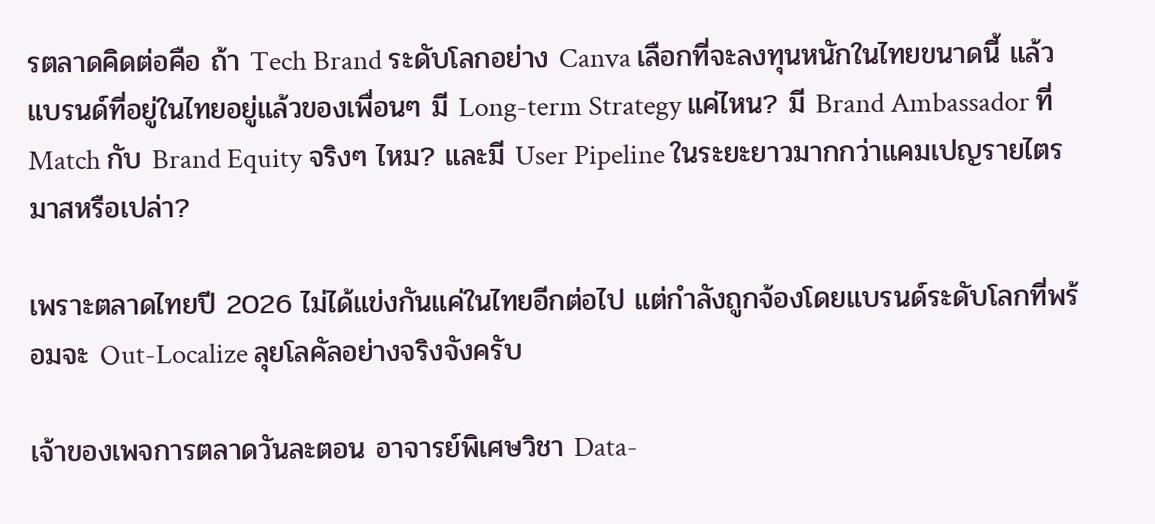รตลาดคิดต่อคือ ถ้า Tech Brand ระดับโลกอย่าง Canva เลือกที่จะลงทุนหนักในไทยขนาดนี้ แล้วแบรนด์ที่อยู่ในไทยอยู่แล้วของเพื่อนๆ มี Long-term Strategy แค่ไหน? มี Brand Ambassador ที่ Match กับ Brand Equity จริงๆ ไหม? และมี User Pipeline ในระยะยาวมากกว่าแคมเปญรายไตรมาสหรือเปล่า?

เพราะตลาดไทยปี 2026 ไม่ได้แข่งกันแค่ในไทยอีกต่อไป แต่กำลังถูกจ้องโดยแบรนด์ระดับโลกที่พร้อมจะ Out-Localize ลุยโลคัลอย่างจริงจังครับ

เจ้าของเพจการตลาดวันละตอน อาจารย์พิเศษวิชา Data-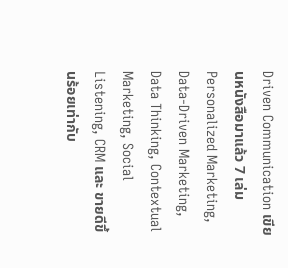Driven Communication เขียนหนังสือมาแล้ว 7 เล่ม Personalized Marketing, Data-Driven Marketing, Data Thinking, Contextual Marketing, Social Listening, CRM และ ขายดีขึ้นร้อยเท่ากับ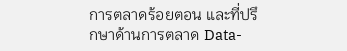การตลาดร้อยตอน และที่ปรึกษาด้านการตลาด Data-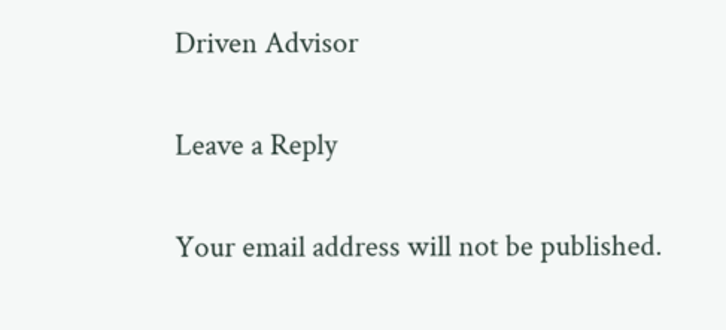Driven Advisor

Leave a Reply

Your email address will not be published.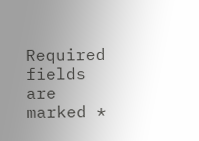Required fields are marked *